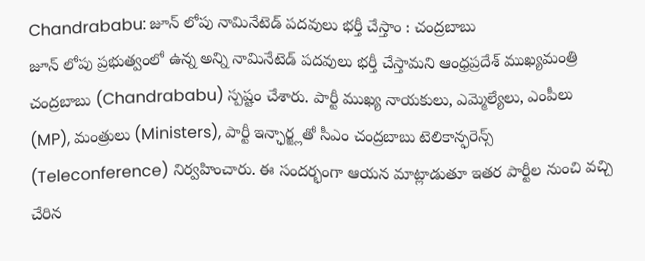Chandrababu: జూన్ లోపు నామినేటెడ్ పదవులు భర్తీ చేస్తాం : చంద్రబాబు
జూన్ లోపు ప్రభుత్వంలో ఉన్న అన్ని నామినేటెడ్ పదవులు భర్తీ చేస్తామని ఆంధ్రప్రదేశ్ ముఖ్యమంత్రి చంద్రబాబు (Chandrababu) స్పష్టం చేశారు. పార్టీ ముఖ్య నాయకులు, ఎమ్మెల్యేలు, ఎంపీలు (MP), మంత్రులు (Ministers), పార్టీ ఇన్ఛార్జ్లతో సీఎం చంద్రబాబు టెలికాన్ఫరెన్స్ (Teleconference) నిర్వహించారు. ఈ సందర్భంగా ఆయన మాట్లాడుతూ ఇతర పార్టీల నుంచి వచ్చి చేరిన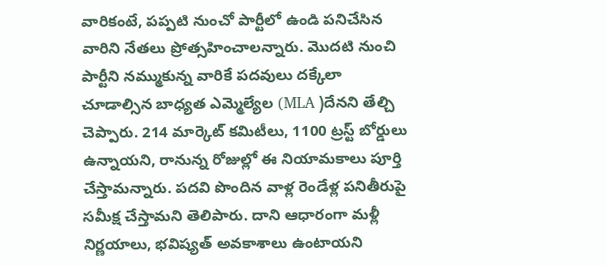వారికంటే, పప్పటి నుంచో పార్టీలో ఉండి పనిచేసిన వారిని నేతలు ప్రోత్సహించాలన్నారు. మొదటి నుంచి పార్టీని నమ్ముకున్న వారికే పదవులు దక్కేలా చూడాల్సిన బాధ్యత ఎమ్మెల్యేల (MLA )దేనని తేల్చి చెప్పారు. 214 మార్కెట్ కమిటీలు, 1100 ట్రస్ట్ బోర్డులు ఉన్నాయని, రానున్న రోజుల్లో ఈ నియామకాలు పూర్తి చేస్తామన్నారు. పదవి పొందిన వాళ్ల రెండేళ్ల పనితీరుపై సమీక్ష చేస్తామని తెలిపారు. దాని ఆధారంగా మళ్లీ నిర్ణయాలు, భవిష్యత్ అవకాశాలు ఉంటాయని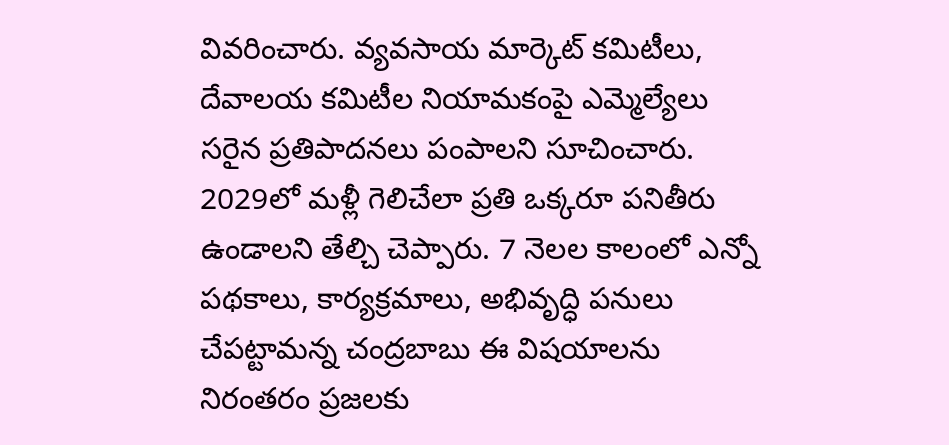వివరించారు. వ్యవసాయ మార్కెట్ కమిటీలు, దేవాలయ కమిటీల నియామకంపై ఎమ్మెల్యేలు సరైన ప్రతిపాదనలు పంపాలని సూచించారు. 2029లో మళ్లీ గెలిచేలా ప్రతి ఒక్కరూ పనితీరు ఉండాలని తేల్చి చెప్పారు. 7 నెలల కాలంలో ఎన్నో పథకాలు, కార్యక్రమాలు, అభివృద్ధి పనులు చేపట్టామన్న చంద్రబాబు ఈ విషయాలను నిరంతరం ప్రజలకు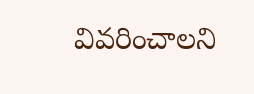వివరించాలని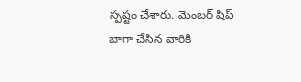స్పష్టం చేశారు. మెంబర్ షిప్ బాగా చేసిన వారికి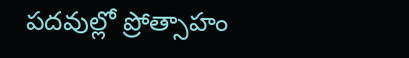పదవుల్లో ప్రోత్సాహం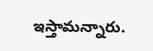ఇస్తామన్నారు.